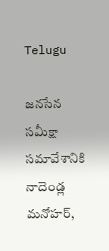Telugu

జనసేన సమీక్షా సమావేశానికి నాదెండ్ల మనోహర్,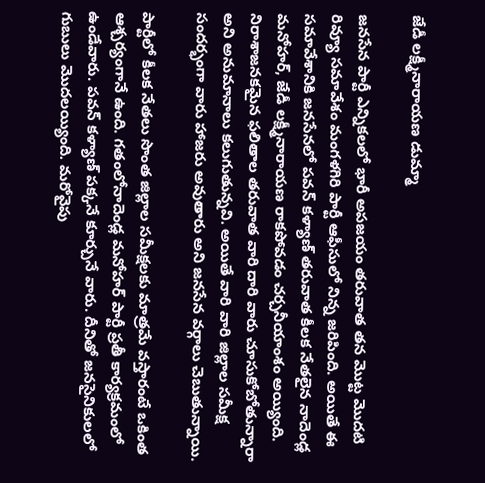జేడీ లక్ష్మీనారాయణ డుమ్మా

జనసేన పార్టీ ఎన్నికలలో భారీ అపజయం తరువాత తన మొట్ట మొదటి రివ్యూ సమావేశం మంగళగిరి పార్టీ ఆఫీసులో నిన్న జరిపింది. అయితే ఈ సమావేశానికి జనసేనలో పవన్ కళ్యాణ్ తరువాత కీలక నేతలైన నాదెండ్ల మనోహర్, జేడీ లక్ష్మీనారాయణ రాకపోవడం చర్చనీయాంశం అయ్యింది. నిరాశాజనకమైన ఫలితాల తరువాత వారి దారి వారు చూసుకోబోతున్నారా అని అనుమానాలు కలుగుతున్నవి. అయితే వారి వారి జిల్లాల సమీక్ష సందర్భంగా వారు హాజరు అవుతారు అని జనసేన వర్గాలు చెబుతున్నాయి.

పార్టీలో కీలక నేతలు సొంత జిల్లాల సమీక్షలకు మాత్రమే వస్తారంటే ఒకింత ఆశ్చర్యంగానే ఉంది. గతంలోనాదెండ్ల మనోహర్ పార్టీ ప్రతీ కార్యక్రమంలో ఉండేవారు. పవన్ కళ్యాణ్ పక్కనే కూర్చునే వారు. దీనితో జనసైనికులలో గుబులు మొదలయ్యింది. మరోవైపు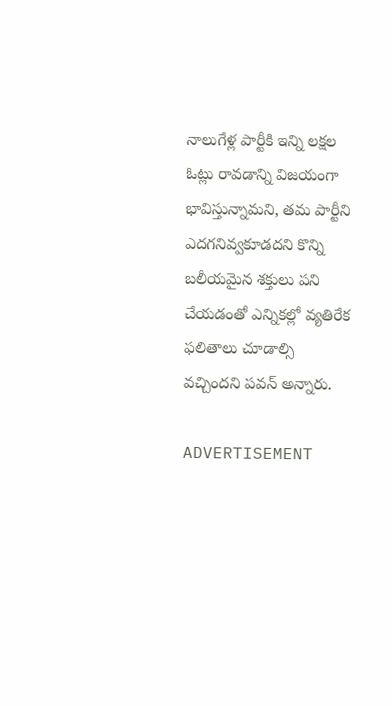నాలుగేళ్ల పార్టీకి ఇన్ని లక్షల ఓట్లు రావడాన్ని విజయంగా భావిస్తున్నామని, తమ పార్టీని ఎదగనివ్వకూడదని కొన్ని బలీయమైన శక్తులు పని చేయడంతో ఎన్నికల్లో వ్యతిరేక ఫలితాలు చూడాల్సి వచ్చిందని పవన్ అన్నారు.

ADVERTISEMENT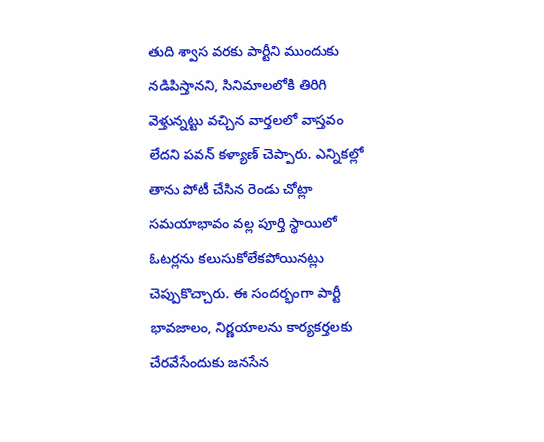తుది శ్వాస వరకు పార్టీని ముందుకు నడిపిస్తానని, సినిమాలలోకి తిరిగి వెళ్తున్నట్టు వచ్చిన వార్తలలో వాస్తవం లేదని పవన్ కళ్యాణ్ చెప్పారు. ఎన్నికల్లో తాను పోటీ చేసిన రెండు చోట్లా సమయాభావం వల్ల పూర్తి స్థాయిలో ఓటర్లను కలుసుకోలేకపోయినట్లు చెప్పుకొచ్చారు. ఈ సందర్భంగా పార్టీ భావజాలం, నిర్ణయాలను కార్యకర్తలకు చేరవేసేందుకు జనసేన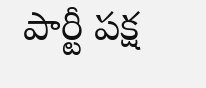పార్టీ పక్ష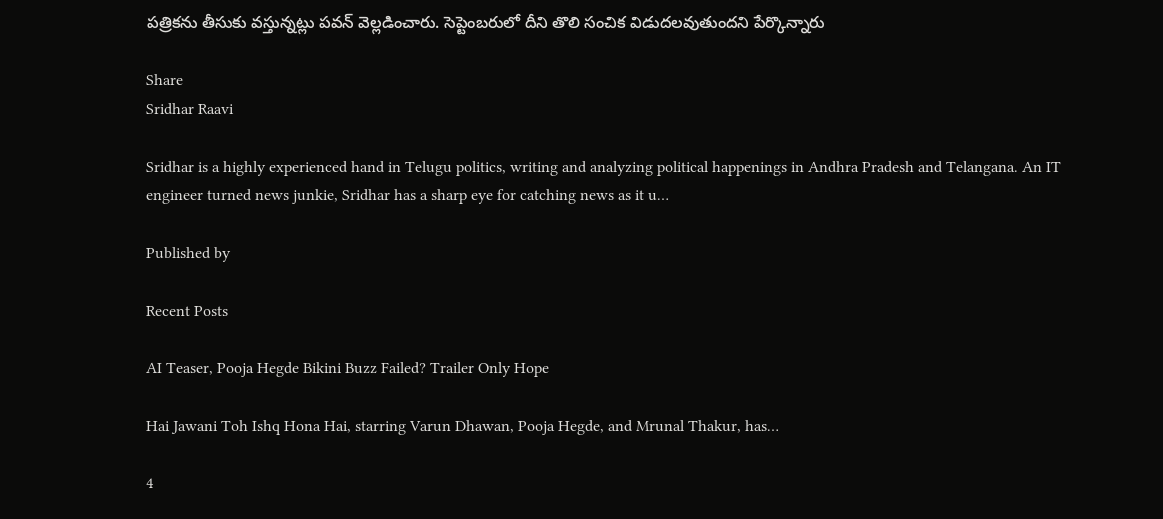పత్రికను తీసుకు వస్తున్నట్లు పవన్‌ వెల్లడించారు. సెప్టెంబరులో దీని తొలి సంచిక విడుదలవుతుందని పేర్కొన్నారు

Share
Sridhar Raavi

Sridhar is a highly experienced hand in Telugu politics, writing and analyzing political happenings in Andhra Pradesh and Telangana. An IT engineer turned news junkie, Sridhar has a sharp eye for catching news as it u…

Published by

Recent Posts

AI Teaser, Pooja Hegde Bikini Buzz Failed? Trailer Only Hope

Hai Jawani Toh Ishq Hona Hai, starring Varun Dhawan, Pooja Hegde, and Mrunal Thakur, has…

4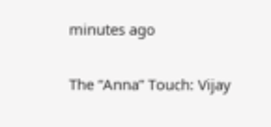minutes ago

The “Anna” Touch: Vijay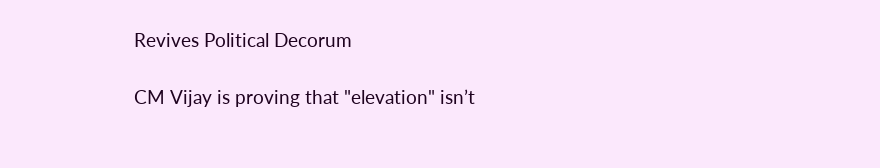Revives Political Decorum

CM Vijay is proving that "elevation" isn’t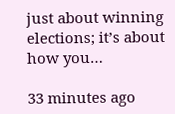just about winning elections; it’s about how you…

33 minutes ago